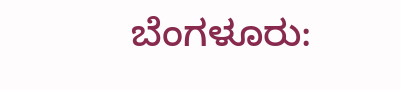ಬೆಂಗಳೂರು: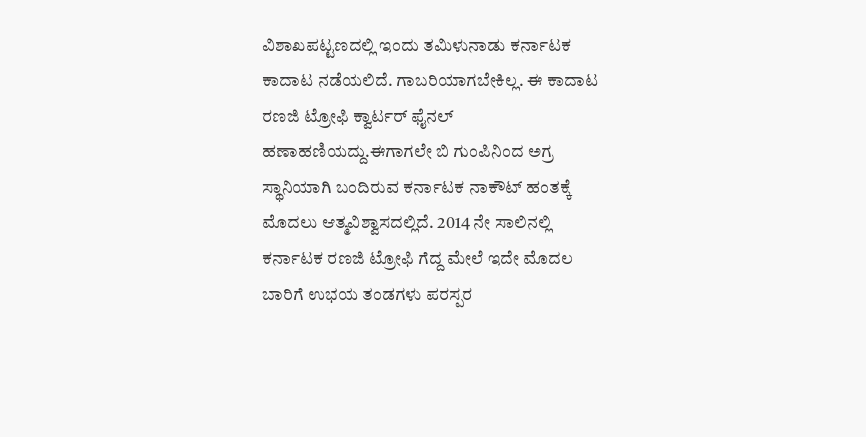ವಿಶಾಖಪಟ್ಟಣದಲ್ಲಿ ಇಂದು ತಮಿಳುನಾಡು ಕರ್ನಾಟಕ ಕಾದಾಟ ನಡೆಯಲಿದೆ. ಗಾಬರಿಯಾಗಬೇಕಿಲ್ಲ. ಈ ಕಾದಾಟ ರಣಜಿ ಟ್ರೋಫಿ ಕ್ವಾರ್ಟರ್ ಫೈನಲ್ ಹಣಾಹಣಿಯದ್ದು.ಈಗಾಗಲೇ ಬಿ ಗುಂಪಿನಿಂದ ಅಗ್ರ ಸ್ಥಾನಿಯಾಗಿ ಬಂದಿರುವ ಕರ್ನಾಟಕ ನಾಕೌಟ್ ಹಂತಕ್ಕೆ ಮೊದಲು ಆತ್ಮವಿಶ್ವಾಸದಲ್ಲಿದೆ. 2014 ನೇ ಸಾಲಿನಲ್ಲಿ ಕರ್ನಾಟಕ ರಣಜಿ ಟ್ರೋಫಿ ಗೆದ್ದ ಮೇಲೆ ಇದೇ ಮೊದಲ ಬಾರಿಗೆ ಉಭಯ ತಂಡಗಳು ಪರಸ್ಪರ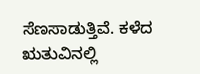ಸೆಣಸಾಡುತ್ತಿವೆ. ಕಳೆದ ಋತುವಿನಲ್ಲಿ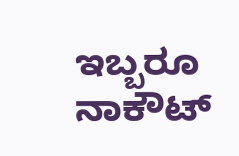ಇಬ್ಬರೂ ನಾಕೌಟ್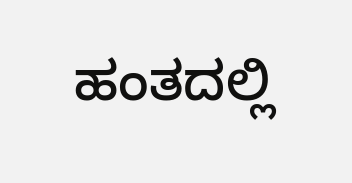ಹಂತದಲ್ಲಿ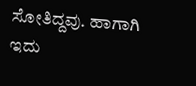ಸೋತಿದ್ದವು. ಹಾಗಾಗಿ ಇದು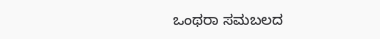ಒಂಥರಾ ಸಮಬಲದ